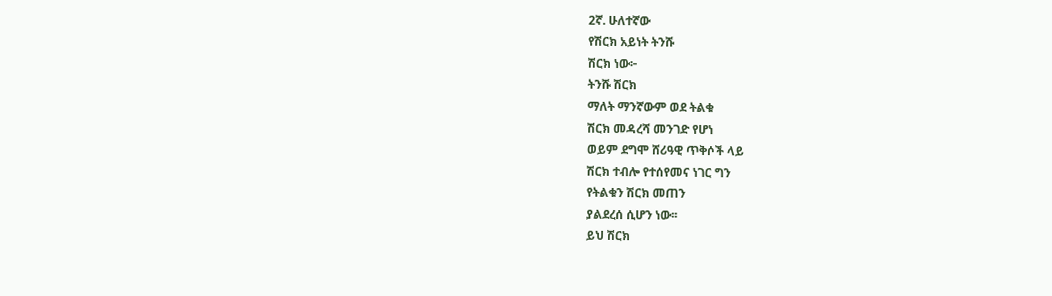2ኛ. ሁለተኛው
የሽርክ አይነት ትንሹ
ሽርክ ነው፦
ትንሹ ሽርክ
ማለት ማንኛውም ወደ ትልቁ
ሽርክ መዳረሻ መንገድ የሆነ
ወይም ደግሞ ሸሪዓዊ ጥቅሶች ላይ
ሽርክ ተብሎ የተሰየመና ነገር ግን
የትልቁን ሽርክ መጠን
ያልደረሰ ሲሆን ነው፡፡
ይህ ሽርክ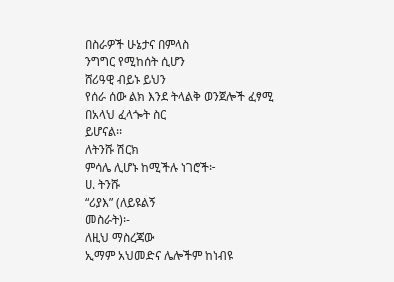በስራዎች ሁኔታና በምላስ
ንግግር የሚከሰት ሲሆን
ሸሪዓዊ ብይኑ ይህን
የሰራ ሰው ልክ እንደ ትላልቅ ወንጀሎች ፈፃሚ
በአላህ ፈላጐት ስር
ይሆናል፡፡
ለትንሹ ሽርክ
ምሳሌ ሊሆኑ ከሚችሉ ነገሮች፦
ሀ. ትንሹ
“ሪያእ” (ለይዩልኝ
መስራት)፡-
ለዚህ ማስረጃው
ኢማም አህመድና ሌሎችም ከነብዩ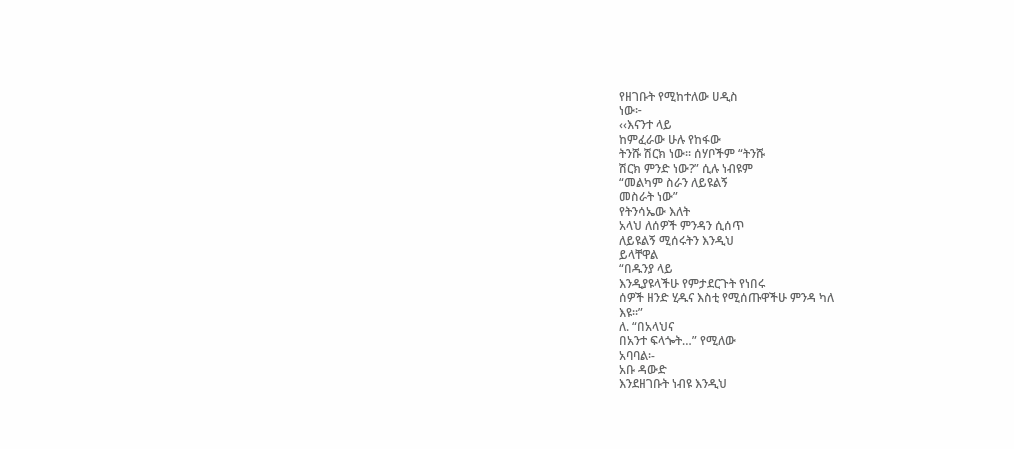የዘገቡት የሚከተለው ሀዲስ
ነው፦
‹‹እናንተ ላይ
ከምፈራው ሁሉ የከፋው
ትንሹ ሽርክ ነው፡፡ ሰሃቦችም “ትንሹ
ሽርክ ምንድ ነው?” ሲሉ ነብዩም
“መልካም ስራን ለይዩልኝ
መስራት ነው”
የትንሳኤው እለት
አላህ ለሰዎች ምንዳን ሲሰጥ
ለይዩልኝ ሚሰሩትን እንዲህ
ይላቸዋል
“በዱንያ ላይ
እንዲያዩላችሁ የምታደርጉት የነበሩ
ሰዎች ዘንድ ሂዱና እስቲ የሚሰጡዋችሁ ምንዳ ካለ
እዩ፡፡”
ለ. “በአላህና
በአንተ ፍላጐት…” የሚለው
አባባል፡-
አቡ ዳውድ
እንደዘገቡት ነብዩ እንዲህ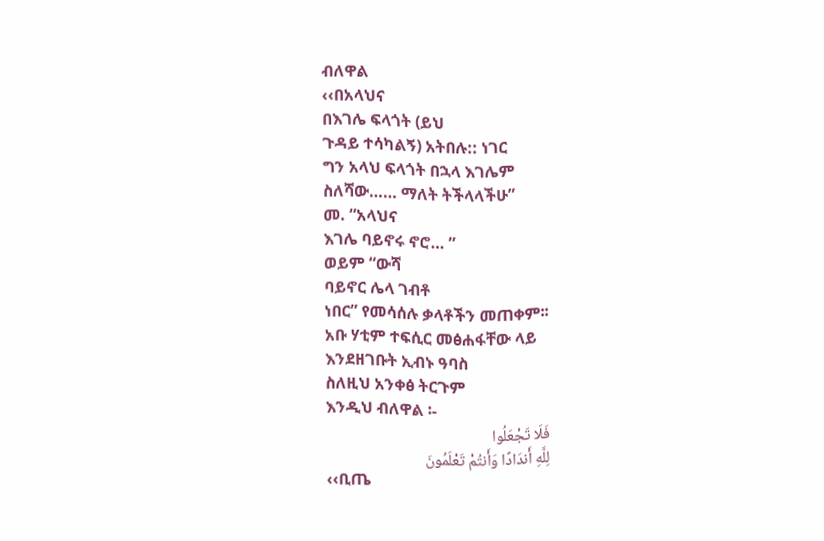ብለዋል
‹‹በአላህና
በእገሌ ፍላጎት (ይህ
ጉዳይ ተሳካልኝ) አትበሉ:: ነገር
ግን አላህ ፍላጎት በኋላ እገሌም
ስለሻው…… ማለት ትችላላችሁ”
መ. “አላህና
እገሌ ባይኖሩ ኖሮ… ”
ወይም “ውሻ
ባይኖር ሌላ ገብቶ
ነበር” የመሳሰሉ ቃላቶችን መጠቀም፡፡
አቡ ሃቲም ተፍሲር መፅሐፋቸው ላይ
እንደዘገቡት ኢብኑ ዓባስ
ስለዚህ አንቀፅ ትርጉም
እንዲህ ብለዋል ፡-
فَلَا تَجْعَلُوا
لِلَّهِ أَندَادًا وَأَنتُمْ تَعْلَمُونَ
‹‹ቢጤ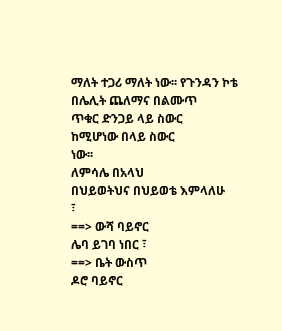ማለት ተጋሪ ማለት ነው፡፡ የጉንዳን ኮቴ
በሌሊት ጨለማና በልሙጥ
ጥቁር ድንጋይ ላይ ስውር
ከሚሆነው በላይ ስውር
ነው፡፡
ለምሳሌ በአላህ
በህይወትህና በህይወቴ እምላለሁ
፣
==> ውሻ ባይኖር
ሌባ ይገባ ነበር ፣
==> ቤት ውስጥ
ዶሮ ባይኖር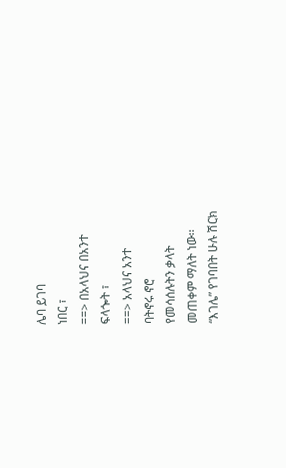ሌባ ይገባ
ነበር ፣
==> በአላህና በአንተ
ፍላጐት ፣
==> አላህና አንተ
ባትኖሩ ኖሮ
የመሳሰሉትን ቃላት
መጠቀም ማለት ነው፡፡
“እገሌ” የገባበት ሁሉ ሽርክ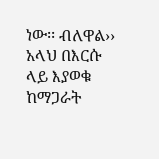ነው፡፡ ብለዋል››
አላህ በእርሱ
ላይ እያወቁ ከማጋራት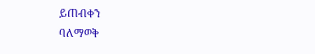ይጠብቀን
ባለማወቅ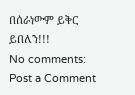በሰራነውም ይቅር
ይበለን!!!
No comments:
Post a Comment